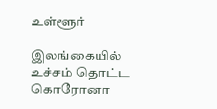உள்ளூர்

இலங்கையில் உச்சம் தொட்ட கொரோனா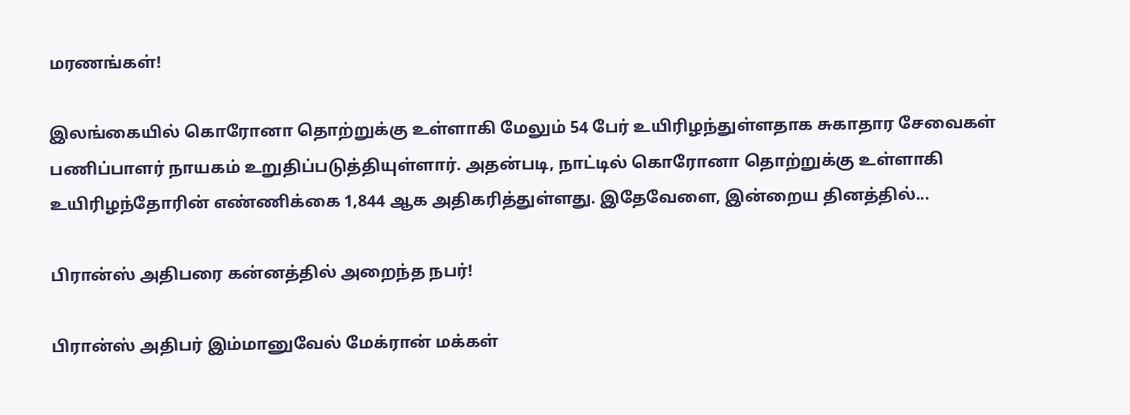மரணங்கள்!

இலங்கையில் கொரோனா தொற்றுக்கு உள்ளாகி மேலும் 54 பேர் உயிரிழந்துள்ளதாக சுகாதார சேவைகள் பணிப்பாளர் நாயகம் உறுதிப்படுத்தியுள்ளார். அதன்படி, நாட்டில் கொரோனா தொற்றுக்கு உள்ளாகி உயிரிழந்தோரின் எண்ணிக்கை 1,844 ஆக அதிகரித்துள்ளது. இதேவேளை, இன்றைய தினத்தில்...

பிரான்ஸ் அதிபரை கன்னத்தில் அறைந்த நபர்!

பிரான்ஸ் அதிபர் இம்மானுவேல் மேக்ரான் மக்கள்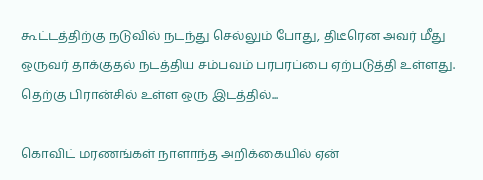கூட்டத்திற்கு நடுவில் நடந்து செல்லும் போது, திடீரென அவர் மீது ஒருவர் தாக்குதல் நடத்திய சம்பவம் பரபரப்பை ஏற்படுத்தி உள்ளது. தெற்கு பிரான்சில் உள்ள ஒரு இடத்தில்...

கொவிட் மரணங்கள் நாளாந்த அறிக்கையில் ஏன்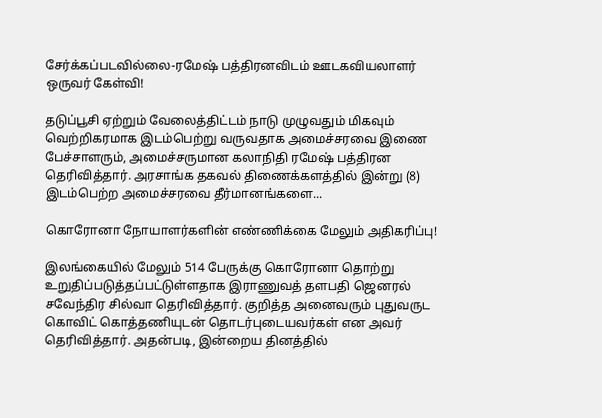சேர்க்கப்படவில்லை-ரமேஷ் பத்திரனவிடம் ஊடகவியலாளர் ஒருவர் கேள்வி!

தடுப்பூசி ஏற்றும் வேலைத்திட்டம் நாடு முழுவதும் மிகவும் வெற்றிகரமாக இடம்பெற்று வருவதாக அமைச்சரவை இணை பேச்சாளரும், அமைச்சருமான கலாநிதி ரமேஷ் பத்திரன தெரிவித்தார். அரசாங்க தகவல் திணைக்களத்தில் இன்று (8) இடம்பெற்ற அமைச்சரவை தீர்மானங்களை...

கொரோனா நோயாளர்களின் எண்ணிக்கை மேலும் அதிகரிப்பு!

இலங்கையில் மேலும் 514 பேருக்கு கொரோனா தொற்று உறுதிப்படுத்தப்பட்டுள்ளதாக இராணுவத் தளபதி ஜெனரல் சவேந்திர சில்வா தெரிவித்தார். குறித்த அனைவரும் புதுவருட கொவிட் கொத்தணியுடன் தொடர்புடையவர்கள் என அவர் தெரிவித்தார். அதன்படி, இன்றைய தினத்தில்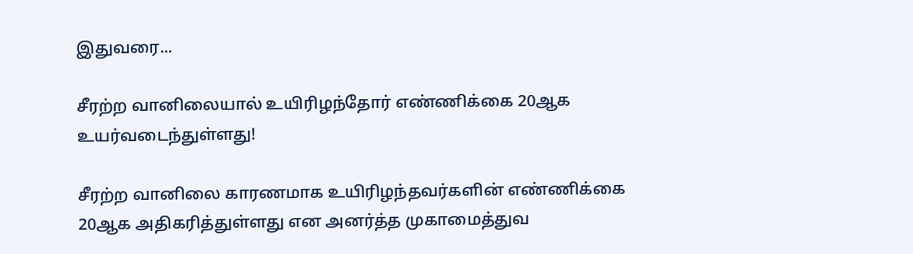இதுவரை...

சீரற்ற வானிலையால் உயிரிழந்தோர் எண்ணிக்கை 20ஆக உயர்வடைந்துள்ளது!

சீரற்ற வானிலை காரணமாக உயிரிழந்தவர்களின் எண்ணிக்கை 20ஆக அதிகரித்துள்ளது என அனர்த்த முகாமைத்துவ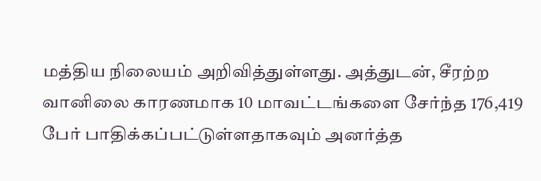மத்திய நிலையம் அறிவித்துள்ளது. அத்துடன், சீரற்ற வானிலை காரணமாக 10 மாவட்டங்களை சேர்ந்த 176,419 பேர் பாதிக்கப்பட்டுள்ளதாகவும் அனர்த்த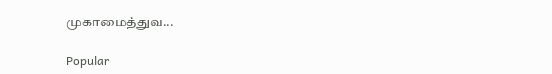முகாமைத்துவ...

Popular